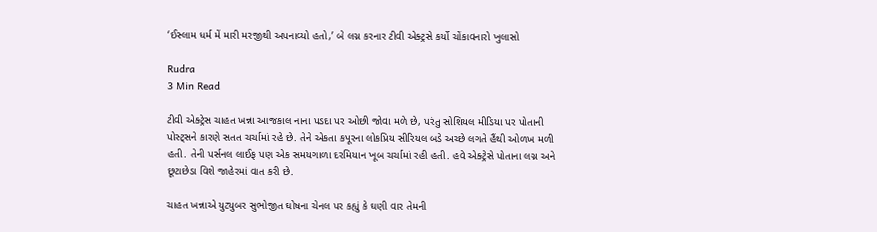‘ઈસ્લામ ધર્મ મેં મારી મરજીથી અપનાવ્યો હતો,’ બે લગ્ન કરનાર ટીવી એક્ટ્રસે કર્યો ચોંકાવનારો ખુલાસો

Rudra
3 Min Read

ટીવી એક્ટ્રેસ ચાહત ખન્ના આજકાલ નાના પડદા પર ઓછી જોવા મળે છે, પરંતુ સોશિયલ મીડિયા પર પોતાની પોસ્ટ્સને કારણે સતત ચર્ચામાં રહે છે. તેને એકતા કપૂરના લોકપ્રિય સીરિયલ બડે અચ્છે લગતે હૈંથી ઓળખ મળી હતી. તેની પર્સનલ લાઈફ પણ એક સમયગાળા દરમિયાન ખૂબ ચર્ચામાં રહી હતી. હવે એક્ટ્રેસે પોતાના લગ્ન અને છૂટાછેડા વિશે જાહેરમાં વાત કરી છે.

ચાહત ખન્નાએ યુટ્યુબર સુભોજીત ઘોષના ચેનલ પર કહ્યું કે ઘણી વાર તેમની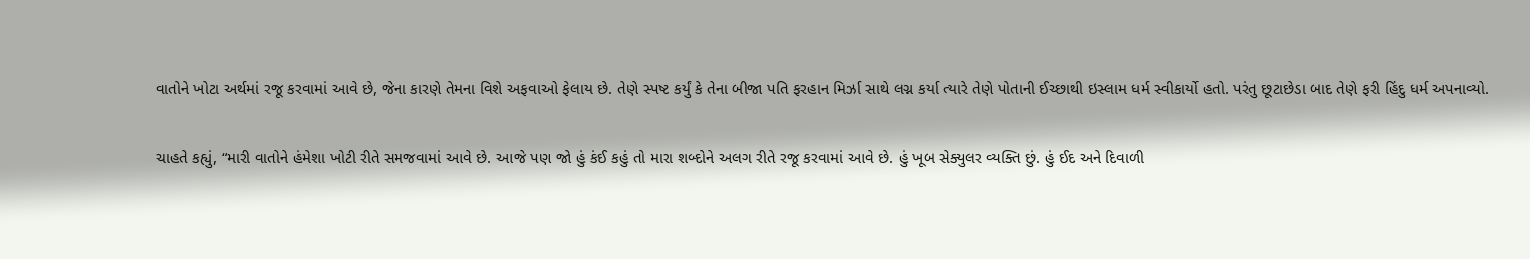વાતોને ખોટા અર્થમાં રજૂ કરવામાં આવે છે, જેના કારણે તેમના વિશે અફવાઓ ફેલાય છે. તેણે સ્પષ્ટ કર્યું કે તેના બીજા પતિ ફરહાન મિર્ઝા સાથે લગ્ન કર્યા ત્યારે તેણે પોતાની ઈચ્છાથી ઇસ્લામ ધર્મ સ્વીકાર્યો હતો. પરંતુ છૂટાછેડા બાદ તેણે ફરી હિંદુ ધર્મ અપનાવ્યો.

ચાહતે કહ્યું, “મારી વાતોને હંમેશા ખોટી રીતે સમજવામાં આવે છે. આજે પણ જો હું કંઈ કહું તો મારા શબ્દોને અલગ રીતે રજૂ કરવામાં આવે છે. હું ખૂબ સેક્યુલર વ્યક્તિ છું. હું ઈદ અને દિવાળી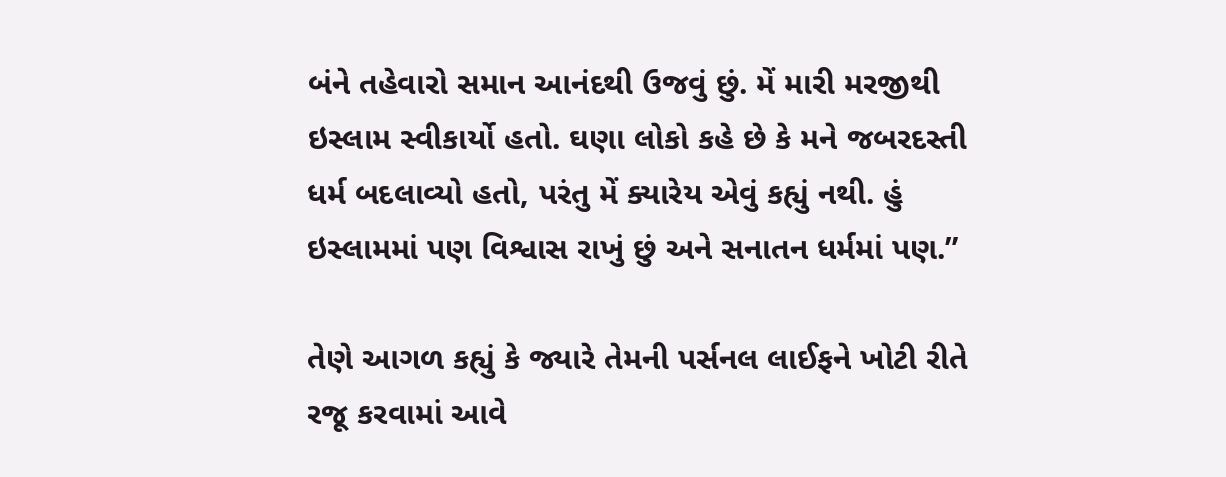બંને તહેવારો સમાન આનંદથી ઉજવું છું. મેં મારી મરજીથી ઇસ્લામ સ્વીકાર્યો હતો. ઘણા લોકો કહે છે કે મને જબરદસ્તી ધર્મ બદલાવ્યો હતો, પરંતુ મેં ક્યારેય એવું કહ્યું નથી. હું ઇસ્લામમાં પણ વિશ્વાસ રાખું છું અને સનાતન ધર્મમાં પણ.”

તેણે આગળ કહ્યું કે જ્યારે તેમની પર્સનલ લાઈફને ખોટી રીતે રજૂ કરવામાં આવે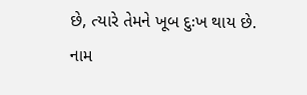છે, ત્યારે તેમને ખૂબ દુઃખ થાય છે. નામ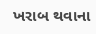ખરાબ થવાના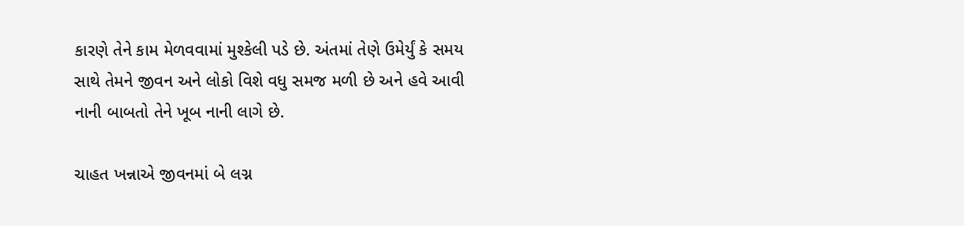કારણે તેને કામ મેળવવામાં મુશ્કેલી પડે છે. અંતમાં તેણે ઉમેર્યું કે સમય સાથે તેમને જીવન અને લોકો વિશે વધુ સમજ મળી છે અને હવે આવી નાની બાબતો તેને ખૂબ નાની લાગે છે.

ચાહત ખન્નાએ જીવનમાં બે લગ્ન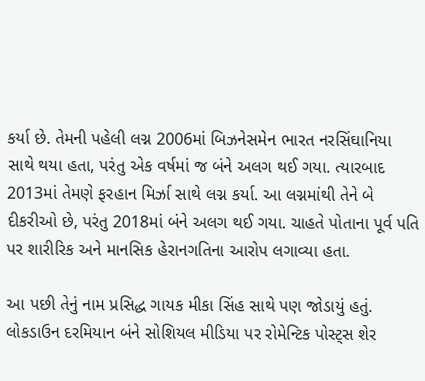કર્યા છે. તેમની પહેલી લગ્ન 2006માં બિઝનેસમેન ભારત નરસિંઘાનિયા સાથે થયા હતા, પરંતુ એક વર્ષમાં જ બંને અલગ થઈ ગયા. ત્યારબાદ 2013માં તેમણે ફરહાન મિર્ઝા સાથે લગ્ન કર્યા. આ લગ્નમાંથી તેને બે દીકરીઓ છે, પરંતુ 2018માં બંને અલગ થઈ ગયા. ચાહતે પોતાના પૂર્વ પતિ પર શારીરિક અને માનસિક હેરાનગતિના આરોપ લગાવ્યા હતા.

આ પછી તેનું નામ પ્રસિદ્ધ ગાયક મીકા સિંહ સાથે પણ જોડાયું હતું. લોકડાઉન દરમિયાન બંને સોશિયલ મીડિયા પર રોમેન્ટિક પોસ્ટ્સ શેર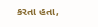કરતા હતા,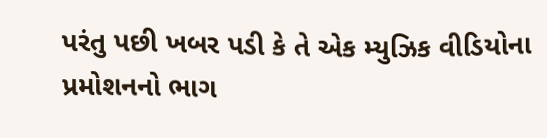પરંતુ પછી ખબર પડી કે તે એક મ્યુઝિક વીડિયોના પ્રમોશનનો ભાગ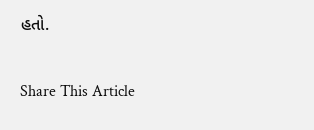હતો.

Share This Article